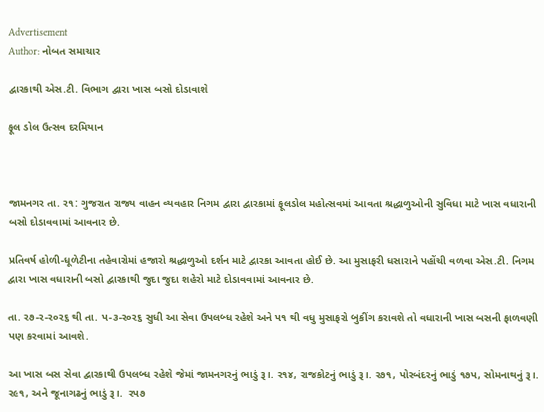Advertisement
Author: નોબત સમાચાર

દ્વારકાથી એસ.ટી. વિભાગ દ્વારા ખાસ બસો દોડાવાશે

ફૂલ ડોલ ઉત્સવ દરમિયાન



જામનગર તા. ર૧: ગુજરાત રાજ્ય વાહન વ્યવહાર નિગમ દ્વારા દ્વારકામાં ફૂલડોલ મહોત્સવમાં આવતા શ્રદ્ધાળુઓની સુવિધા માટે ખાસ વધારાની બસો દોડાવવામાં આવનાર છે.

પ્રતિવર્ષ હોળી-ધૂળેટીના તહેવારોમાં હજારો શ્રદ્ધાળુઓ દર્શન માટે દ્વારકા આવતા હોઈ છે. આ મુસાફરી ધસારાને પહોંચી વળવા એસ.ટી. નિગમ દ્વારા ખાસ વધારાની બસો દ્વારકાથી જુદા જુદા શહેરો માટે દોડાવવામાં આવનાર છે.

તા. ર૭-ર-ર૦ર૬ થી તા. પ-૩-ર૦ર૬ સુધી આ સેવા ઉપલબ્ધ રહેશે અને પ૧ થી વધુ મુસાફરો બુકીંગ કરાવશે તો વધારાની ખાસ બસની ફાળવણી પણ કરવામાં આવશે.

આ ખાસ બસ સેવા દ્વારકાથી ઉપલબ્ધ રહેશે જેમાં જામનગરનું ભાડું રૂ।. ર૧૪, રાજકોટનું ભાડું રૂ।. ર૭૧, પોરબંદરનું ભાડું ૧૭પ, સોમનાથનું રૂ।. ર૯૧, અને જૂનાગઢનું ભાડું રૂ।.  રપ૭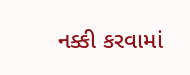નક્કી કરવામાં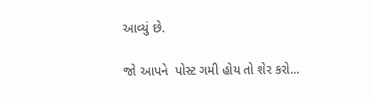આવ્યું છે.

જો આપને  પોસ્ટ ગમી હોય તો શેર કરો...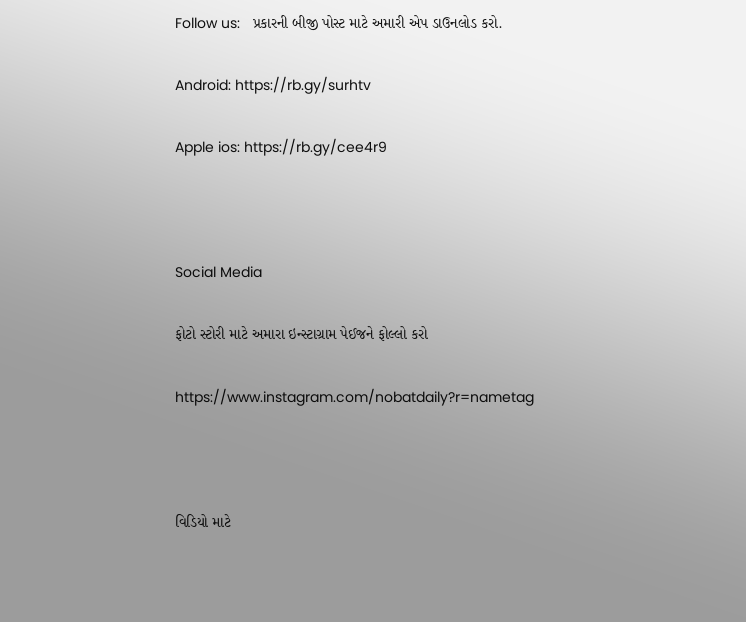Follow us:   પ્રકારની બીજી પોસ્ટ માટે અમારી એપ ડાઉનલોડ કરો.

Android: https://rb.gy/surhtv

Apple ios: https://rb.gy/cee4r9



Social Media

ફોટો સ્ટોરી માટે અમારા ઇન્સ્ટાગ્રામ પેઈજને ફોલ્લો કરો

https://www.instagram.com/nobatdaily?r=nametag



વિડિયો માટે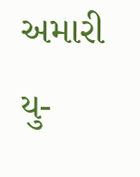અમારી યુ-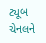ટ્યૂબ ચેનલને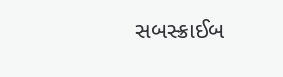સબસ્ક્રાઈબ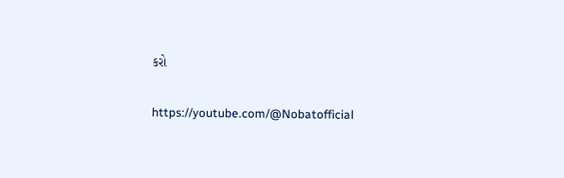કરો

https://youtube.com/@Nobatofficial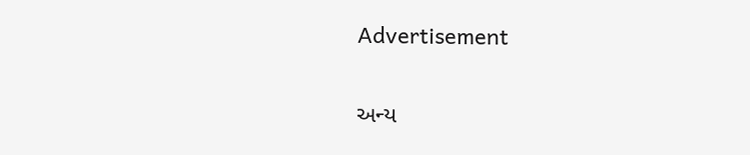Advertisement

અન્ય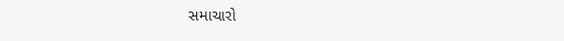સમાચારો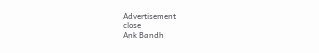Advertisement
close
Ank Bandh